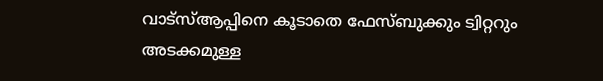വാട്‌സ്‌ആപ്പിനെ കൂടാതെ ഫേസ്‌ബുക്കും ട്വിറ്ററും അടക്കമുള്ള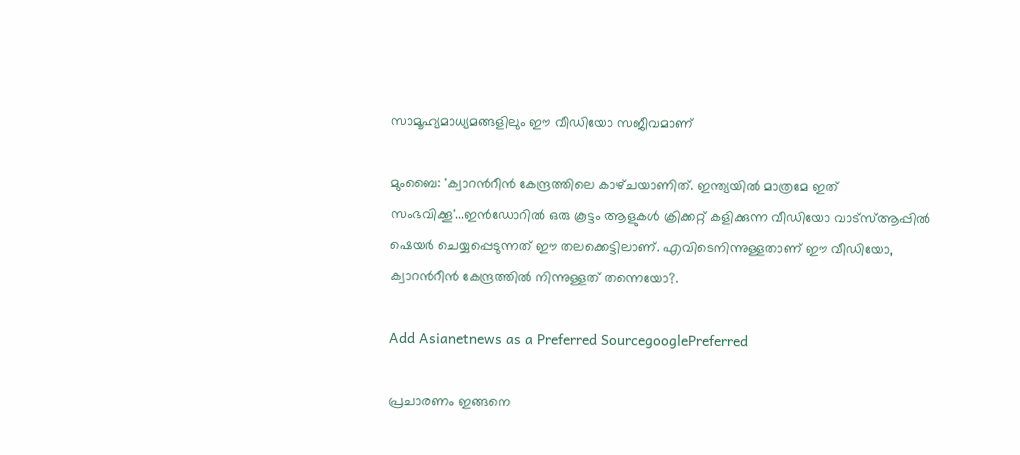സാമൂഹ്യമാധ്യമങ്ങളിലും ഈ വീഡിയോ സജീവമാണ്

മുംബൈ: 'ക്വാറന്‍റീന്‍ കേന്ദ്രത്തിലെ കാഴ്‌ചയാണിത്. ഇന്ത്യയില്‍ മാത്രമേ ഇത് സംഭവിക്കൂ'...ഇന്‍ഡോറില്‍ ഒരു കൂട്ടം ആളുകള്‍ ക്രിക്കറ്റ് കളിക്കുന്ന വീഡിയോ വാട്‌സ്‌ആപ്പില്‍ ഷെയര്‍ ചെയ്യപ്പെടുന്നത് ഈ തലക്കെട്ടിലാണ്. എവിടെനിന്നുള്ളതാണ് ഈ വീഡിയോ, ക്വാറന്‍റീന്‍ കേന്ദ്രത്തില്‍ നിന്നുള്ളത് തന്നെയോ?.

Add Asianetnews as a Preferred SourcegooglePreferred

പ്രചാരണം ഇങ്ങനെ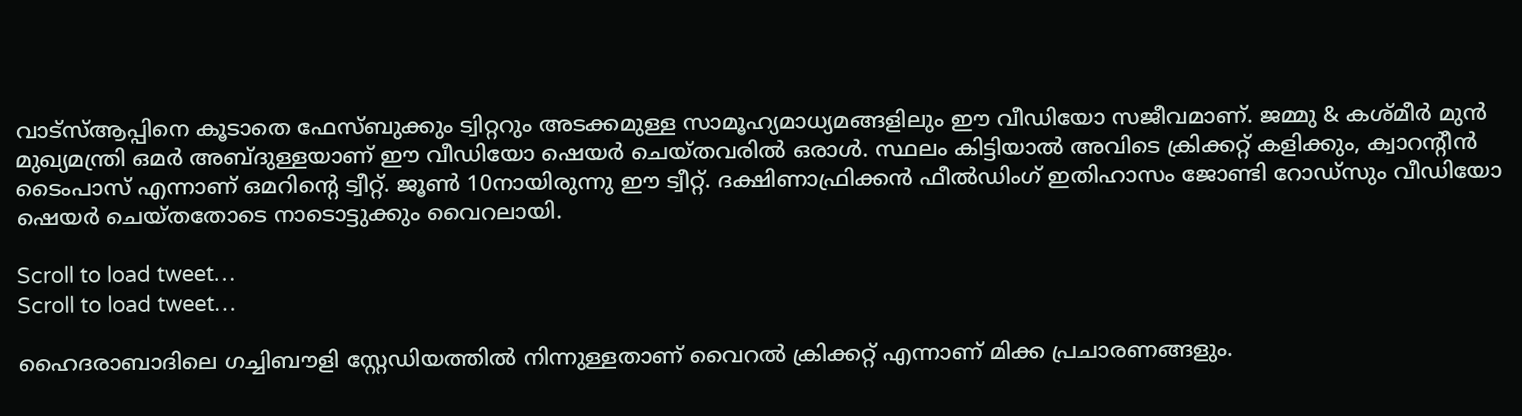വാട്‌സ്‌ആപ്പിനെ കൂടാതെ ഫേസ്‌ബുക്കും ട്വിറ്ററും അടക്കമുള്ള സാമൂഹ്യമാധ്യമങ്ങളിലും ഈ വീഡിയോ സജീവമാണ്. ജമ്മു & കശ്‌മീര്‍ മുന്‍ മുഖ്യമന്ത്രി ഒമര്‍ അബ്‌ദുള്ളയാണ് ഈ വീഡിയോ ഷെയര്‍ ചെയ്‌തവരില്‍ ഒരാള്‍. സ്ഥലം കിട്ടിയാല്‍ അവിടെ ക്രിക്കറ്റ് കളിക്കും, ക്വാറന്‍റീന്‍ ടൈംപാസ് എന്നാണ് ഒമറിന്‍റെ ട്വീറ്റ്. ജൂണ്‍ 10നായിരുന്നു ഈ ട്വീറ്റ്. ദക്ഷിണാഫ്രിക്കന്‍ ഫീല്‍ഡിംഗ് ഇതിഹാസം ജോണ്ടി റോഡ്‌സും വീഡിയോ ഷെയര്‍ ചെയ്‌തതോടെ നാടൊട്ടുക്കും വൈറലായി.

Scroll to load tweet…
Scroll to load tweet…

ഹൈദരാബാദിലെ ഗച്ചിബൗളി സ്റ്റേഡിയത്തില്‍ നിന്നുള്ളതാണ് വൈറല്‍ ക്രിക്കറ്റ് എന്നാണ് മിക്ക പ്രചാരണങ്ങളും.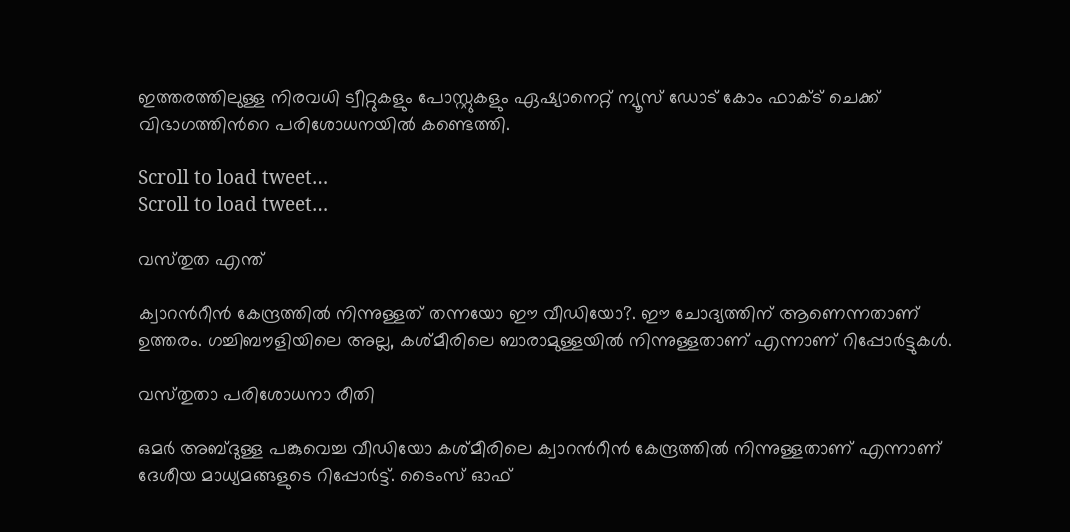ഇത്തരത്തിലുള്ള നിരവധി ട്വീറ്റുകളും പോസ്റ്റുകളും ഏഷ്യാനെറ്റ് ന്യൂസ് ഡോട് കോം ഫാക്‌ട് ചെക്ക് വിഭാഗത്തിന്‍റെ പരിശോധനയില്‍ കണ്ടെത്തി.

Scroll to load tweet…
Scroll to load tweet…

വസ്‌തുത എന്ത്

ക്വാറന്‍റീന്‍ കേന്ദ്രത്തില്‍ നിന്നുള്ളത് തന്നയോ ഈ വീഡിയോ?. ഈ ചോദ്യത്തിന് ആണെന്നതാണ് ഉത്തരം. ഗച്ചിബൗളിയിലെ അല്ല, കശ്‌മീരിലെ ബാരാമുള്ളയില്‍ നിന്നുള്ളതാണ് എന്നാണ് റിപ്പോര്‍ട്ടുകള്‍.

വസ്‌തുതാ പരിശോധനാ രീതി

ഒമര്‍ അബ്‌ദുള്ള പങ്കുവെച്ച വീഡിയോ കശ്‌മീരിലെ ക്വാറന്‍റീന്‍ കേന്ദ്രത്തില്‍ നിന്നുള്ളതാണ് എന്നാണ് ദേശീയ മാധ്യമങ്ങളുടെ റിപ്പോര്‍ട്ട്. ടൈംസ് ഓഫ്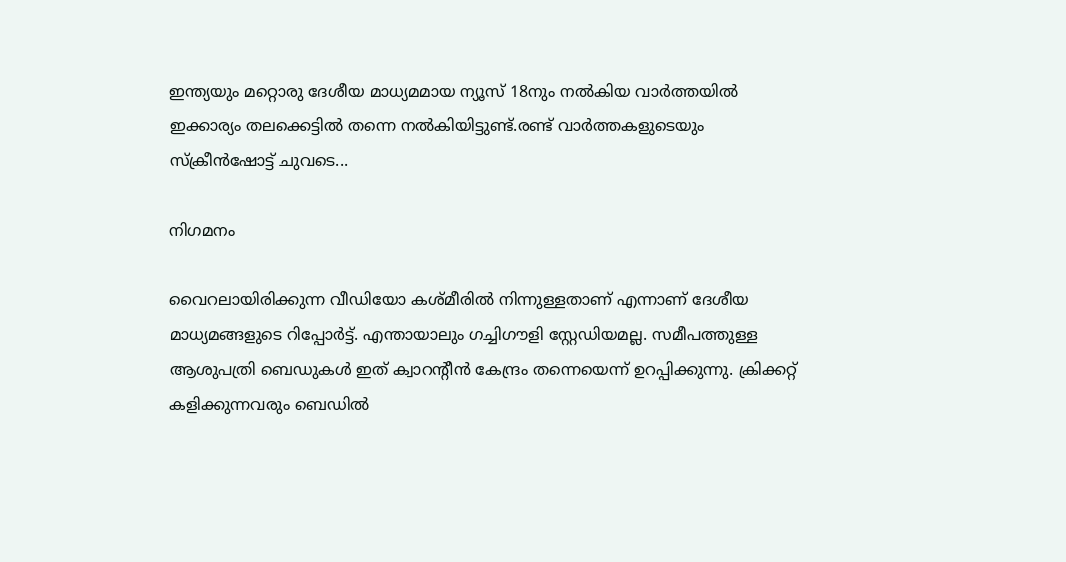ഇന്ത്യയും മറ്റൊരു ദേശീയ മാധ്യമമായ ന്യൂസ് 18നും നല്‍കിയ വാര്‍ത്തയില്‍ ഇക്കാര്യം തലക്കെട്ടില്‍ തന്നെ നല്‍കിയിട്ടുണ്ട്.രണ്ട് വാര്‍ത്തകളുടെയും സ്‌ക്രീന്‍ഷോട്ട് ചുവടെ...

നിഗമനം

വൈറലായിരിക്കുന്ന വീഡിയോ കശ്‌മീരില്‍ നിന്നുള്ളതാണ് എന്നാണ് ദേശീയ മാധ്യമങ്ങളുടെ റിപ്പോര്‍ട്ട്. എന്തായാലും ഗച്ചിഗൗളി സ്റ്റേഡിയമല്ല. സമീപത്തുള്ള ആശുപത്രി ബെഡുകള്‍ ഇത് ക്വാറന്‍റീന്‍ കേന്ദ്രം തന്നെയെന്ന് ഉറപ്പിക്കുന്നു. ക്രിക്കറ്റ് കളിക്കുന്നവരും ബെഡില്‍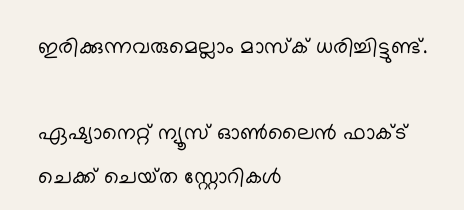ഇരിക്കുന്നവരുമെല്ലാം മാസ്‌ക് ധരിച്ചിട്ടുണ്ട്.

ഏഷ്യാനെറ്റ് ന്യൂസ് ഓണ്‍ലൈന്‍ ഫാക്‌ട് ചെക്ക് ചെയ്‌ത സ്റ്റോറികള്‍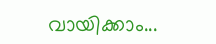വായിക്കാം...